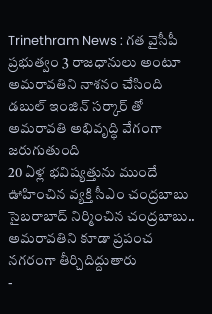Trinethram News : గత వైసీపీ ప్రభుత్వం 3 రాజధానులు అంటూ అమరావతిని నాశనం చేసింది
డబుల్ ఇంజిన్ సర్కార్ తో అమరావతి అభివృద్ధి వేగంగా జరుగుతుంది
20 ఏళ్ల భవిష్యత్తును ముందే ఊహించిన వ్యక్తి సీఎం చంద్రబాబు
సైబరాబాద్ నిర్మించిన చంద్రబాబు.. అమరావతిని కూడా ప్రపంచ నగరంగా తీర్చిదిద్దుతారు
-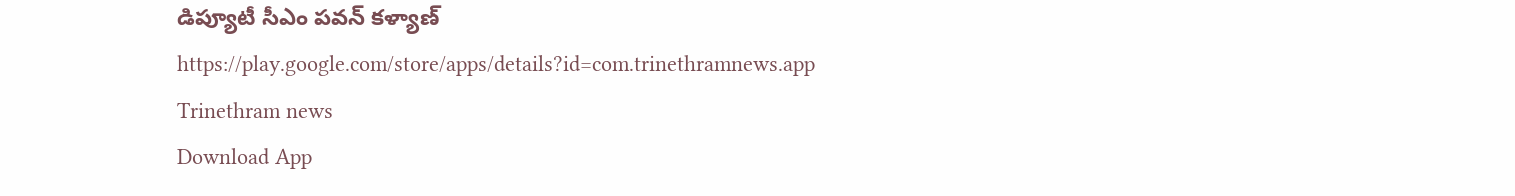డిప్యూటీ సీఎం పవన్ కళ్యాణ్
https://play.google.com/store/apps/details?id=com.trinethramnews.app
Trinethram news
Download App